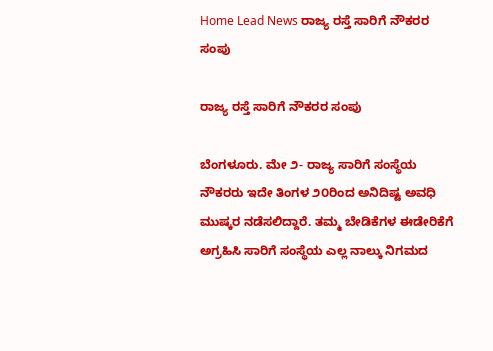Home Lead News ರಾಜ್ಯ ರಸ್ತೆ ಸಾರಿಗೆ ನೌಕರರ ಸಂಪು

ರಾಜ್ಯ ರಸ್ತೆ ಸಾರಿಗೆ ನೌಕರರ ಸಂಪು

ಬೆಂಗಳೂರು. ಮೇ ೨- ರಾಜ್ಯ ಸಾರಿಗೆ ಸಂಸ್ಥೆಯ ನೌಕರರು ಇದೇ ತಿಂಗಳ ೨೦ರಿಂದ ಅನಿದಿಷ್ಟ ಅವಧಿ ಮುಷ್ಕರ ನಡೆಸಲಿದ್ದಾರೆ. ತಮ್ಮ ಬೇಡಿಕೆಗಳ ಈಡೇರಿಕೆಗೆ ಅಗ್ರಹಿಸಿ ಸಾರಿಗೆ ಸಂಸ್ಥೆಯ ಎಲ್ಲ ನಾಲ್ಕು ನಿಗಮದ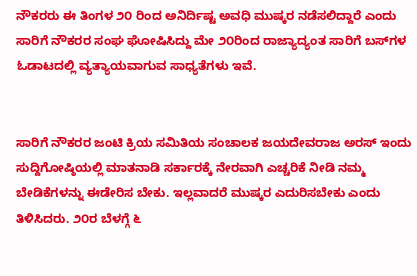ನೌಕರರು ಈ ತಿಂಗಳ ೨೦ ರಿಂದ ಅನಿರ್ದಿಷ್ಟ ಅವಧಿ ಮುಷ್ಕರ ನಡೆಸಲಿದ್ದಾರೆ ಎಂದು ಸಾರಿಗೆ ನೌಕರರ ಸಂಘ ಘೋಷಿಸಿದ್ದು ಮೇ ೨೦ರಿಂದ ರಾಜ್ಯಾದ್ಯಂತ ಸಾರಿಗೆ ಬಸ್‌ಗಳ ಓಡಾಟದಲ್ಲಿ ವ್ಯತ್ಯಾಯವಾಗುವ ಸಾಧ್ಯತೆಗಳು ಇವೆ.


ಸಾರಿಗೆ ನೌಕರರ ಜಂಟಿ ಕ್ರಿಯ ಸಮಿತಿಯ ಸಂಚಾಲಕ ಜಯದೇವರಾಜ ಅರಸ್ ಇಂದು ಸುದ್ದಿಗೋಷ್ಠಿಯಲ್ಲಿ ಮಾತನಾಡಿ ಸರ್ಕಾರಕ್ಕೆ ನೇರವಾಗಿ ಎಚ್ಚರಿಕೆ ನೀಡಿ ನಮ್ಮ ಬೇಡಿಕೆಗಳನ್ನು ಈಡೇರಿಸ ಬೇಕು. ಇಲ್ಲವಾದರೆ ಮುಷ್ಕರ ಎದುರಿಸಬೇಕು ಎಂದು ತಿಳಿಸಿದರು. ೨೦ರ ಬೆಳಗ್ಗೆ ೬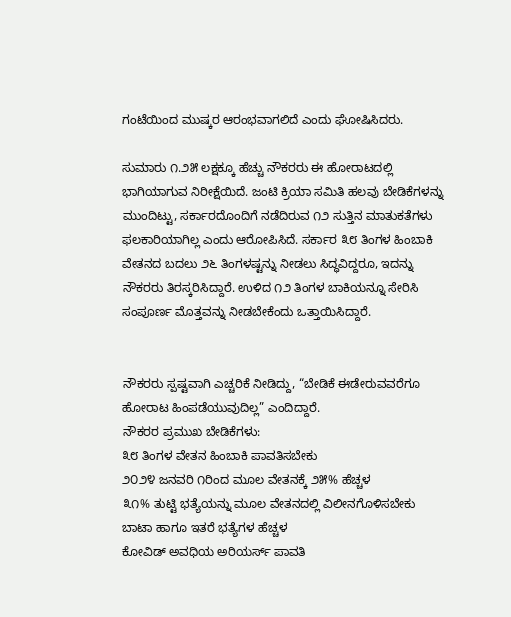ಗಂಟೆಯಿಂದ ಮುಷ್ಕರ ಆರಂಭವಾಗಲಿದೆ ಎಂದು ಘೋಷಿಸಿದರು.

ಸುಮಾರು ೧.೨೫ ಲಕ್ಷಕ್ಕೂ ಹೆಚ್ಚು ನೌಕರರು ಈ ಹೋರಾಟದಲ್ಲಿ ಭಾಗಿಯಾಗುವ ನಿರೀಕ್ಷೆಯಿದೆ. ಜಂಟಿ ಕ್ರಿಯಾ ಸಮಿತಿ ಹಲವು ಬೇಡಿಕೆಗಳನ್ನು ಮುಂದಿಟ್ಟು, ಸರ್ಕಾರದೊಂದಿಗೆ ನಡೆದಿರುವ ೧೨ ಸುತ್ತಿನ ಮಾತುಕತೆಗಳು ಫಲಕಾರಿಯಾಗಿಲ್ಲ ಎಂದು ಆರೋಪಿಸಿದೆ. ಸರ್ಕಾರ ೩೮ ತಿಂಗಳ ಹಿಂಬಾಕಿ ವೇತನದ ಬದಲು ೨೬ ತಿಂಗಳಷ್ಟನ್ನು ನೀಡಲು ಸಿದ್ಧವಿದ್ದರೂ, ಇದನ್ನು ನೌಕರರು ತಿರಸ್ಕರಿಸಿದ್ದಾರೆ. ಉಳಿದ ೧೨ ತಿಂಗಳ ಬಾಕಿಯನ್ನೂ ಸೇರಿಸಿ ಸಂಪೂರ್ಣ ಮೊತ್ತವನ್ನು ನೀಡಬೇಕೆಂದು ಒತ್ತಾಯಿಸಿದ್ದಾರೆ.


ನೌಕರರು ಸ್ಪಷ್ಟವಾಗಿ ಎಚ್ಚರಿಕೆ ನೀಡಿದ್ದು, “ಬೇಡಿಕೆ ಈಡೇರುವವರೆಗೂ ಹೋರಾಟ ಹಿಂಪಡೆಯುವುದಿಲ್ಲ” ಎಂದಿದ್ದಾರೆ.
ನೌಕರರ ಪ್ರಮುಖ ಬೇಡಿಕೆಗಳು:
೩೮ ತಿಂಗಳ ವೇತನ ಹಿಂಬಾಕಿ ಪಾವತಿಸಬೇಕು
೨೦೨೪ ಜನವರಿ ೧ರಿಂದ ಮೂಲ ವೇತನಕ್ಕೆ ೨೫% ಹೆಚ್ಚಳ
೩೧% ತುಟ್ಟಿ ಭತ್ಯೆಯನ್ನು ಮೂಲ ವೇತನದಲ್ಲಿ ವಿಲೀನಗೊಳಿಸಬೇಕು
ಬಾಟಾ ಹಾಗೂ ಇತರೆ ಭತ್ಯೆಗಳ ಹೆಚ್ಚಳ
ಕೋವಿಡ್ ಅವಧಿಯ ಅರಿಯರ್ಸ್ ಪಾವತಿ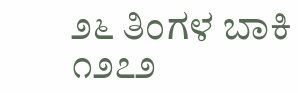೨೬ ತಿಂಗಳ ಬಾಕಿ ೧೨೭೨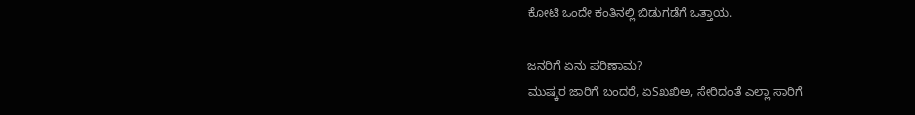ಕೋಟಿ ಒಂದೇ ಕಂತಿನಲ್ಲಿ ಬಿಡುಗಡೆಗೆ ಒತ್ತಾಯ.

ಜನರಿಗೆ ಏನು ಪರಿಣಾಮ?
ಮುಷ್ಕರ ಜಾರಿಗೆ ಬಂದರೆ, ಏSಖಖಿಅ, ಸೇರಿದಂತೆ ಎಲ್ಲಾ ಸಾರಿಗೆ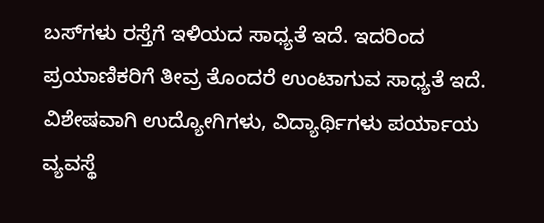ಬಸ್‌ಗಳು ರಸ್ತೆಗೆ ಇಳಿಯದ ಸಾಧ್ಯತೆ ಇದೆ. ಇದರಿಂದ ಪ್ರಯಾಣಿಕರಿಗೆ ತೀವ್ರ ತೊಂದರೆ ಉಂಟಾಗುವ ಸಾಧ್ಯತೆ ಇದೆ. ವಿಶೇಷವಾಗಿ ಉದ್ಯೋಗಿಗಳು, ವಿದ್ಯಾರ್ಥಿಗಳು ಪರ್ಯಾಯ ವ್ಯವಸ್ಥೆ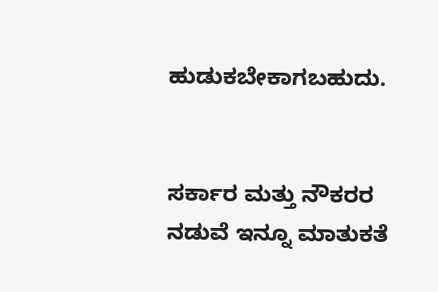ಹುಡುಕಬೇಕಾಗಬಹುದು.


ಸರ್ಕಾರ ಮತ್ತು ನೌಕರರ ನಡುವೆ ಇನ್ನೂ ಮಾತುಕತೆ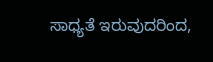ಸಾಧ್ಯತೆ ಇರುವುದರಿಂದ,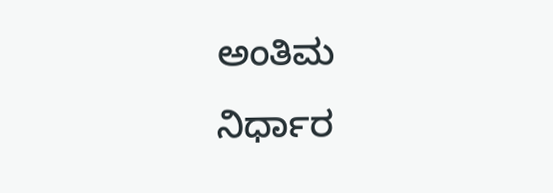ಅಂತಿಮ ನಿರ್ಧಾರ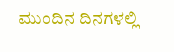ಮುಂದಿನ ದಿನಗಳಲ್ಲಿ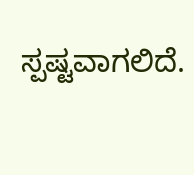ಸ್ಪಷ್ಟವಾಗಲಿದೆ.